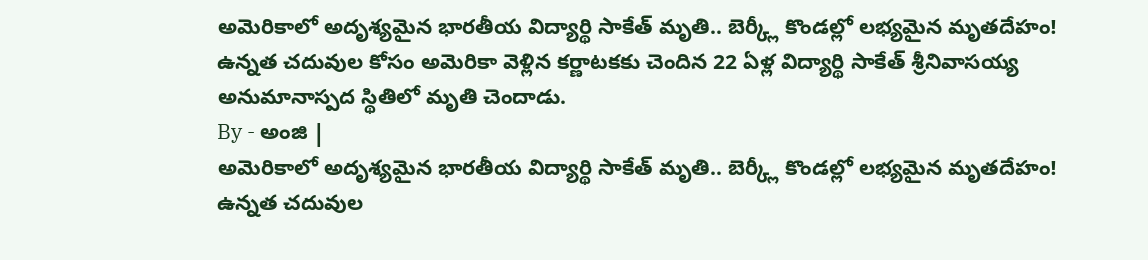అమెరికాలో అదృశ్యమైన భారతీయ విద్యార్థి సాకేత్ మృతి.. బెర్క్లీ కొండల్లో లభ్యమైన మృతదేహం!
ఉన్నత చదువుల కోసం అమెరికా వెళ్లిన కర్ణాటకకు చెందిన 22 ఏళ్ల విద్యార్థి సాకేత్ శ్రీనివాసయ్య అనుమానాస్పద స్థితిలో మృతి చెందాడు.
By - అంజి |
అమెరికాలో అదృశ్యమైన భారతీయ విద్యార్థి సాకేత్ మృతి.. బెర్క్లీ కొండల్లో లభ్యమైన మృతదేహం!
ఉన్నత చదువుల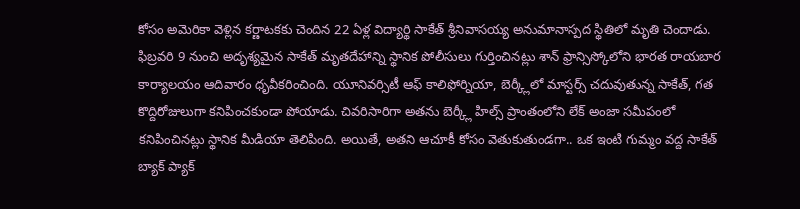కోసం అమెరికా వెళ్లిన కర్ణాటకకు చెందిన 22 ఏళ్ల విద్యార్థి సాకేత్ శ్రీనివాసయ్య అనుమానాస్పద స్థితిలో మృతి చెందాడు. ఫిబ్రవరి 9 నుంచి అదృశ్యమైన సాకేత్ మృతదేహాన్ని స్థానిక పోలీసులు గుర్తించినట్లు శాన్ ఫ్రాన్సిస్కోలోని భారత రాయబార కార్యాలయం ఆదివారం ధృవీకరించింది. యూనివర్సిటీ ఆఫ్ కాలిఫోర్నియా, బెర్క్లీలో మాస్టర్స్ చదువుతున్న సాకేత్, గత కొద్దిరోజులుగా కనిపించకుండా పోయాడు. చివరిసారిగా అతను బెర్క్లీ హిల్స్ ప్రాంతంలోని లేక్ అంజా సమీపంలో కనిపించినట్లు స్థానిక మీడియా తెలిపింది. అయితే, అతని ఆచూకీ కోసం వెతుకుతుండగా.. ఒక ఇంటి గుమ్మం వద్ద సాకేత్ బ్యాక్ ప్యాక్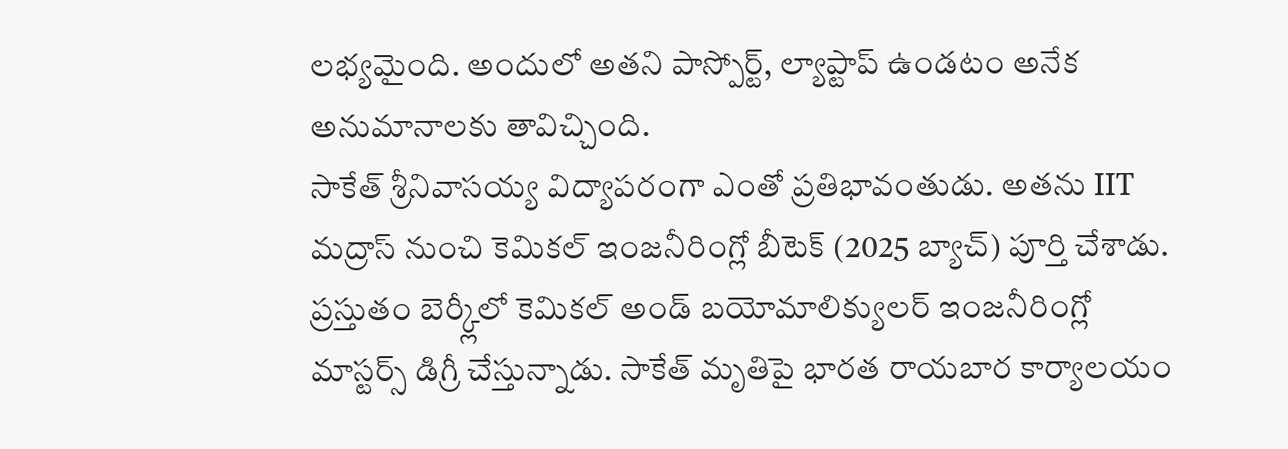లభ్యమైంది. అందులో అతని పాస్పోర్ట్, ల్యాప్టాప్ ఉండటం అనేక అనుమానాలకు తావిచ్చింది.
సాకేత్ శ్రీనివాసయ్య విద్యాపరంగా ఎంతో ప్రతిభావంతుడు. అతను IIT మద్రాస్ నుంచి కెమికల్ ఇంజనీరింగ్లో బీటెక్ (2025 బ్యాచ్) పూర్తి చేశాడు. ప్రస్తుతం బెర్క్లీలో కెమికల్ అండ్ బయోమాలిక్యులర్ ఇంజనీరింగ్లో మాస్టర్స్ డిగ్రీ చేస్తున్నాడు. సాకేత్ మృతిపై భారత రాయబార కార్యాలయం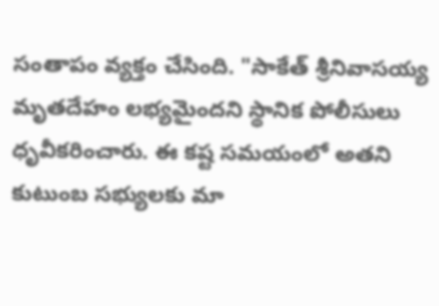సంతాపం వ్యక్తం చేసింది. "సాకేత్ శ్రీనివాసయ్య మృతదేహం లభ్యమైందని స్థానిక పోలీసులు ధృవీకరించారు. ఈ కష్ట సమయంలో అతని కుటుంబ సభ్యులకు మా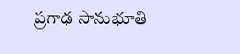ప్రగాఢ సానుభూతి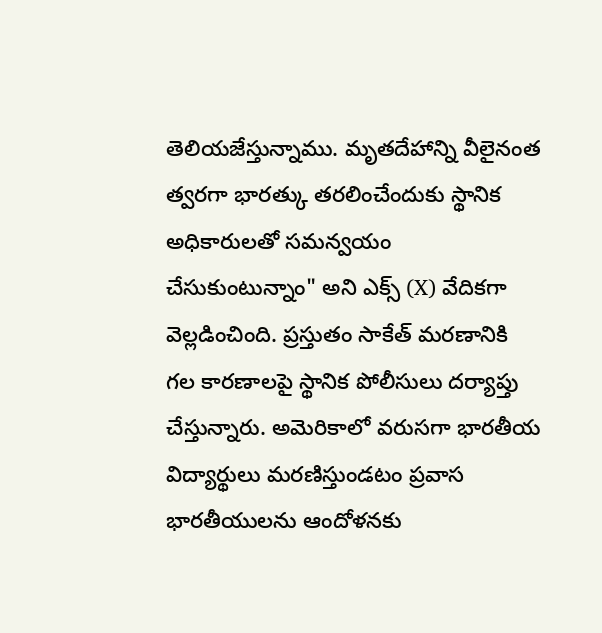తెలియజేస్తున్నాము. మృతదేహాన్ని వీలైనంత త్వరగా భారత్కు తరలించేందుకు స్థానిక అధికారులతో సమన్వయం చేసుకుంటున్నాం" అని ఎక్స్ (X) వేదికగా వెల్లడించింది. ప్రస్తుతం సాకేత్ మరణానికి గల కారణాలపై స్థానిక పోలీసులు దర్యాప్తు చేస్తున్నారు. అమెరికాలో వరుసగా భారతీయ విద్యార్థులు మరణిస్తుండటం ప్రవాస భారతీయులను ఆందోళనకు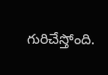గురిచేస్తోంది.